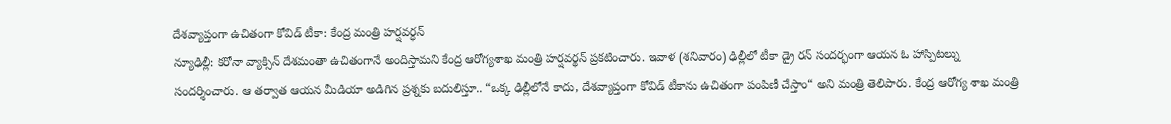దేశవ్యాప్తంగా ఉచితంగా కోవిడ్ టీకా: కేంద్ర మంత్రి హర్షవర్ధన్
న్యూఢిల్లీ: కరోనా వ్యాక్సిన్ దేశమంతా ఉచితంగానే అందిస్తామని కేంద్ర ఆరోగ్యశాఖ మంత్రి హర్షవర్థన్ ప్రకటించారు. ఇవాళ (శనివారం) ఢిల్లీలో టీకా డ్రై రన్ సందర్భంగా ఆయన ఓ హాస్పిటల్ను సందర్శించారు. ఆ తర్వాత ఆయన మీడియా అడిగిన ప్రశ్నకు బదులిస్తూ.. “ఒక్క ఢిల్లీలోనే కాదు, దేశవ్యాప్తంగా కోవిడ్ టీకాను ఉచితంగా పంపిణీ చేస్తాం“ అని మంత్రి తెలిపారు. కేంద్ర ఆరోగ్య శాఖ మంత్రి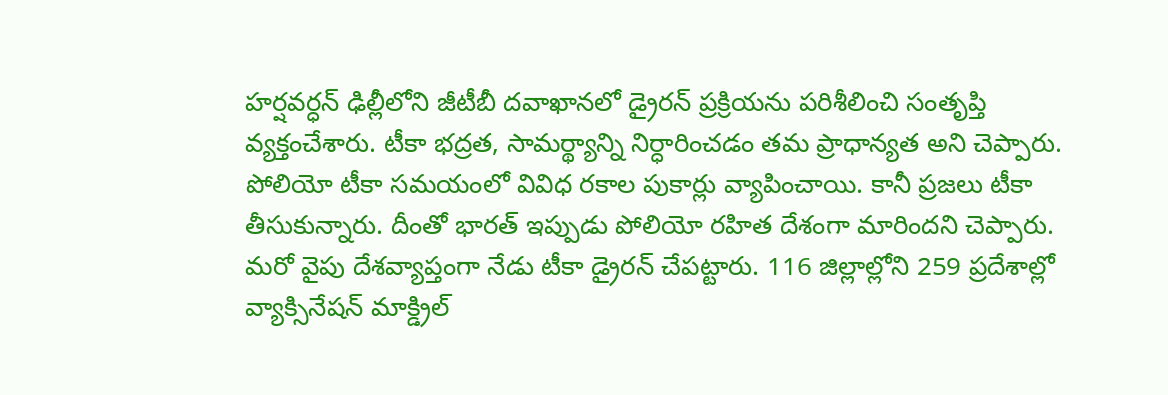హర్షవర్ధన్ ఢిల్లీలోని జీటీబీ దవాఖానలో డ్రైరన్ ప్రక్రియను పరిశీలించి సంతృప్తి వ్యక్తంచేశారు. టీకా భద్రత, సామర్థ్యాన్ని నిర్ధారించడం తమ ప్రాధాన్యత అని చెప్పారు. పోలియో టీకా సమయంలో వివిధ రకాల పుకార్లు వ్యాపించాయి. కానీ ప్రజలు టీకా తీసుకున్నారు. దీంతో భారత్ ఇప్పుడు పోలియో రహిత దేశంగా మారిందని చెప్పారు. మరో వైపు దేశవ్యాప్తంగా నేడు టీకా డ్రైరన్ చేపట్టారు. 116 జిల్లాల్లోని 259 ప్రదేశాల్లో వ్యాక్సినేషన్ మాక్డ్రిల్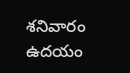శనివారం ఉదయం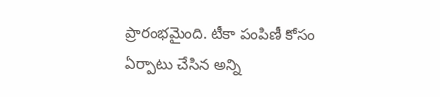ప్రారంభమైంది. టీకా పంపిణీ కోసం ఏర్పాటు చేసిన అన్ని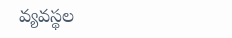వ్యవస్థల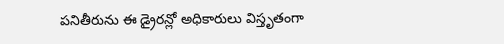పనితీరును ఈ డ్రైరన్లో అధికారులు విస్తృతంగా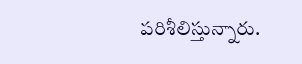పరిశీలిస్తున్నారు.